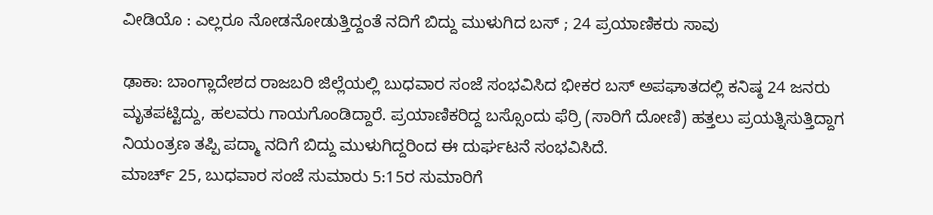ವೀಡಿಯೊ : ಎಲ್ಲರೂ ನೋಡನೋಡುತ್ತಿದ್ದಂತೆ ನದಿಗೆ ಬಿದ್ದು ಮುಳುಗಿದ ಬಸ್ ; 24 ಪ್ರಯಾಣಿಕರು ಸಾವು

ಢಾಕಾ: ಬಾಂಗ್ಲಾದೇಶದ ರಾಜಬರಿ ಜಿಲ್ಲೆಯಲ್ಲಿ ಬುಧವಾರ ಸಂಜೆ ಸಂಭವಿಸಿದ ಭೀಕರ ಬಸ್ ಅಪಘಾತದಲ್ಲಿ ಕನಿಷ್ಠ 24 ಜನರು ಮೃತಪಟ್ಟಿದ್ದು, ಹಲವರು ಗಾಯಗೊಂಡಿದ್ದಾರೆ. ಪ್ರಯಾಣಿಕರಿದ್ದ ಬಸ್ಸೊಂದು ಫೆರ್ರಿ (ಸಾರಿಗೆ ದೋಣಿ) ಹತ್ತಲು ಪ್ರಯತ್ನಿಸುತ್ತಿದ್ದಾಗ ನಿಯಂತ್ರಣ ತಪ್ಪಿ ಪದ್ಮಾ ನದಿಗೆ ಬಿದ್ದು ಮುಳುಗಿದ್ದರಿಂದ ಈ ದುರ್ಘಟನೆ ಸಂಭವಿಸಿದೆ.
ಮಾರ್ಚ್ 25, ಬುಧವಾರ ಸಂಜೆ ಸುಮಾರು 5:15ರ ಸುಮಾರಿಗೆ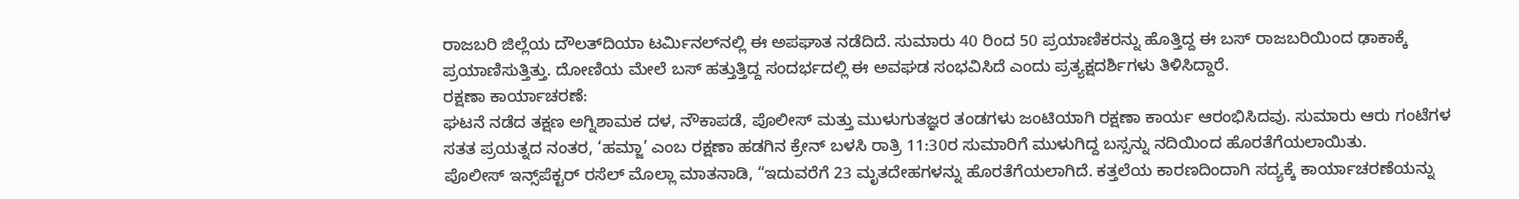ರಾಜಬರಿ ಜಿಲ್ಲೆಯ ದೌಲತ್‌ದಿಯಾ ಟರ್ಮಿನಲ್‌ನಲ್ಲಿ ಈ ಅಪಘಾತ ನಡೆದಿದೆ. ಸುಮಾರು 40 ರಿಂದ 50 ಪ್ರಯಾಣಿಕರನ್ನು ಹೊತ್ತಿದ್ದ ಈ ಬಸ್ ರಾಜಬರಿಯಿಂದ ಢಾಕಾಕ್ಕೆ ಪ್ರಯಾಣಿಸುತ್ತಿತ್ತು. ದೋಣಿಯ ಮೇಲೆ ಬಸ್ ಹತ್ತುತ್ತಿದ್ದ ಸಂದರ್ಭದಲ್ಲಿ ಈ ಅವಘಡ ಸಂಭವಿಸಿದೆ ಎಂದು ಪ್ರತ್ಯಕ್ಷದರ್ಶಿಗಳು ತಿಳಿಸಿದ್ದಾರೆ.
ರಕ್ಷಣಾ ಕಾರ್ಯಾಚರಣೆ:
ಘಟನೆ ನಡೆದ ತಕ್ಷಣ ಅಗ್ನಿಶಾಮಕ ದಳ, ನೌಕಾಪಡೆ, ಪೊಲೀಸ್ ಮತ್ತು ಮುಳುಗುತಜ್ಞರ ತಂಡಗಳು ಜಂಟಿಯಾಗಿ ರಕ್ಷಣಾ ಕಾರ್ಯ ಆರಂಭಿಸಿದವು. ಸುಮಾರು ಆರು ಗಂಟೆಗಳ ಸತತ ಪ್ರಯತ್ನದ ನಂತರ, ‘ಹಮ್ಜಾ’ ಎಂಬ ರಕ್ಷಣಾ ಹಡಗಿನ ಕ್ರೇನ್ ಬಳಸಿ ರಾತ್ರಿ 11:30ರ ಸುಮಾರಿಗೆ ಮುಳುಗಿದ್ದ ಬಸ್ಸನ್ನು ನದಿಯಿಂದ ಹೊರತೆಗೆಯಲಾಯಿತು.
ಪೊಲೀಸ್ ಇನ್ಸ್‌ಪೆಕ್ಟರ್ ರಸೆಲ್ ಮೊಲ್ಲಾ ಮಾತನಾಡಿ, “ಇದುವರೆಗೆ 23 ಮೃತದೇಹಗಳನ್ನು ಹೊರತೆಗೆಯಲಾಗಿದೆ. ಕತ್ತಲೆಯ ಕಾರಣದಿಂದಾಗಿ ಸದ್ಯಕ್ಕೆ ಕಾರ್ಯಾಚರಣೆಯನ್ನು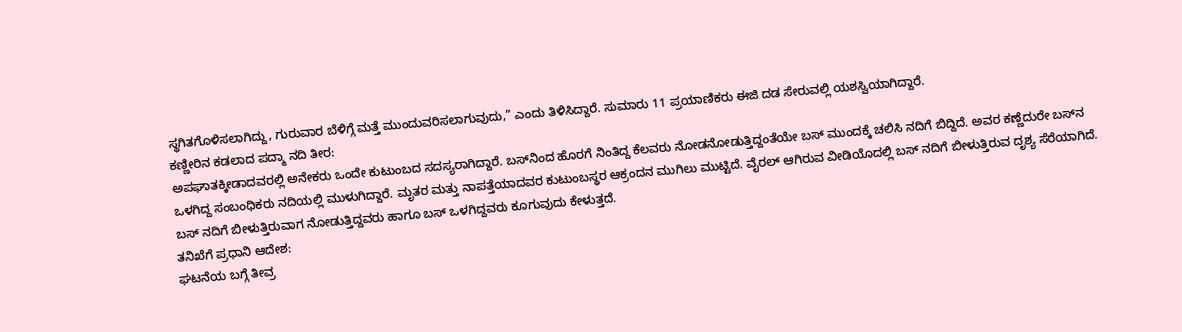ಸ್ಥಗಿತಗೊಳಿಸಲಾಗಿದ್ದು, ಗುರುವಾರ ಬೆಳಿಗ್ಗೆ ಮತ್ತೆ ಮುಂದುವರಿಸಲಾಗುವುದು,” ಎಂದು ತಿಳಿಸಿದ್ದಾರೆ. ಸುಮಾರು 11 ಪ್ರಯಾಣಿಕರು ಈಜಿ ದಡ ಸೇರುವಲ್ಲಿ ಯಶಸ್ವಿಯಾಗಿದ್ದಾರೆ.
ಕಣ್ಣೀರಿನ ಕಡಲಾದ ಪದ್ಮಾ ನದಿ ತೀರ:
ಅಪಘಾತಕ್ಕೀಡಾದವರಲ್ಲಿ ಅನೇಕರು ಒಂದೇ ಕುಟುಂಬದ ಸದಸ್ಯರಾಗಿದ್ದಾರೆ. ಬಸ್‌ನಿಂದ ಹೊರಗೆ ನಿಂತಿದ್ದ ಕೆಲವರು ನೋಡನೋಡುತ್ತಿದ್ದಂತೆಯೇ ಬಸ್‌ ಮುಂದಕ್ಕೆ ಚಲಿಸಿ ನದಿಗೆ ಬಿದ್ದಿದೆ. ಅವರ ಕಣ್ಣೆದುರೇ ಬಸ್‌ನ ಒಳಗಿದ್ದ ಸಂಬಂಧಿಕರು ನದಿಯಲ್ಲಿ ಮುಳುಗಿದ್ದಾರೆ. ಮೃತರ ಮತ್ತು ನಾಪತ್ತೆಯಾದವರ ಕುಟುಂಬಸ್ಥರ ಆಕ್ರಂದನ ಮುಗಿಲು ಮುಟ್ಟಿದೆ. ವೈರಲ್‌ ಆಗಿರುವ ವೀಡಿಯೊದಲ್ಲಿ ಬಸ್‌ ನದಿಗೆ ಬೀಳುತ್ತಿರುವ ದೃಶ್ಯ ಸೆರೆಯಾಗಿದೆ. ಬಸ್‌ ನದಿಗೆ ಬೀಳುತ್ತಿರುವಾಗ ನೋಡುತ್ತಿದ್ದವರು ಹಾಗೂ ಬಸ್‌ ಒಳಗಿದ್ದವರು ಕೂಗುವುದು ಕೇಳುತ್ತದೆ.
ತನಿಖೆಗೆ ಪ್ರಧಾನಿ ಆದೇಶ:
ಘಟನೆಯ ಬಗ್ಗೆ ತೀವ್ರ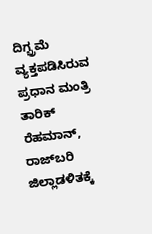ದಿಗ್ಭ್ರಮೆ ವ್ಯಕ್ತಪಡಿಸಿರುವ ಪ್ರಧಾನ ಮಂತ್ರಿ ತಾರಿಕ್ ರೆಹಮಾನ್, ರಾಜ್‌ಬರಿ ಜಿಲ್ಲಾಡಳಿತಕ್ಕೆ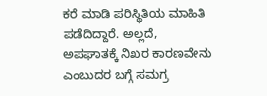ಕರೆ ಮಾಡಿ ಪರಿಸ್ಥಿತಿಯ ಮಾಹಿತಿ ಪಡೆದಿದ್ದಾರೆ. ಅಲ್ಲದೆ, ಅಪಘಾತಕ್ಕೆ ನಿಖರ ಕಾರಣವೇನು ಎಂಬುದರ ಬಗ್ಗೆ ಸಮಗ್ರ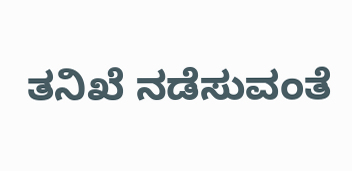ತನಿಖೆ ನಡೆಸುವಂತೆ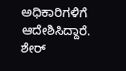ಅಧಿಕಾರಿಗಳಿಗೆ ಆದೇಶಿಸಿದ್ದಾರೆ.
ಶೇರ್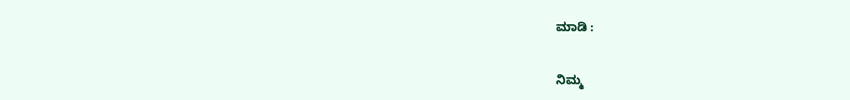ಮಾಡಿ :

ನಿಮ್ಮ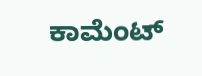ಕಾಮೆಂಟ್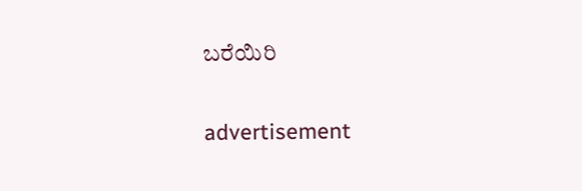ಬರೆಯಿರಿ

advertisement